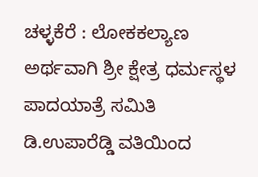ಚಳ್ಳಕೆರೆ : ಲೋಕಕಲ್ಯಾಣ ಅರ್ಥವಾಗಿ ಶ್ರೀ ಕ್ಷೇತ್ರ ಧರ್ಮಸ್ಥಳ ಪಾದಯಾತ್ರೆ ಸಮಿತಿ ಡಿ.ಉಪಾರೆಡ್ಡಿ ವತಿಯಿಂದ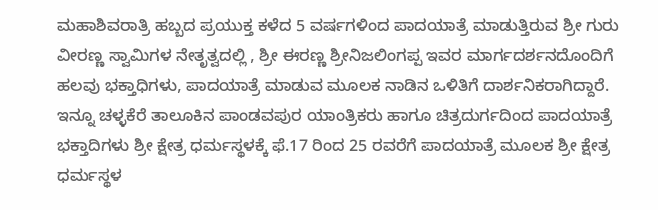ಮಹಾಶಿವರಾತ್ರಿ ಹಬ್ಬದ ಪ್ರಯುಕ್ತ ಕಳೆದ 5 ವರ್ಷಗಳಿಂದ ಪಾದಯಾತ್ರೆ ಮಾಡುತ್ತಿರುವ ಶ್ರೀ ಗುರು ವೀರಣ್ಣ ಸ್ವಾಮಿಗಳ ನೇತೃತ್ವದಲ್ಲಿ , ಶ್ರೀ ಈರಣ್ಣ ಶ್ರೀನಿಜಲಿಂಗಪ್ಪ ಇವರ ಮಾರ್ಗದರ್ಶನದೊಂದಿಗೆ ಹಲವು ಭಕ್ತಾಧಿಗಳು, ಪಾದಯಾತ್ರೆ ಮಾಡುವ ಮೂಲಕ ನಾಡಿನ ಒಳಿತಿಗೆ ದಾರ್ಶನಿಕರಾಗಿದ್ದಾರೆ.
ಇನ್ನೂ ಚಳ್ಳಕೆರೆ ತಾಲೂಕಿನ ಪಾಂಡವಪುರ ಯಾಂತ್ರಿಕರು ಹಾಗೂ ಚಿತ್ರದುರ್ಗದಿಂದ ಪಾದಯಾತ್ರೆ ಭಕ್ತಾದಿಗಳು ಶ್ರೀ ಕ್ಷೇತ್ರ ಧರ್ಮಸ್ಥಳಕ್ಕೆ ಫೆ.17 ರಿಂದ 25 ರವರೆಗೆ ಪಾದಯಾತ್ರೆ ಮೂಲಕ ಶ್ರೀ ಕ್ಷೇತ್ರ ಧರ್ಮಸ್ಥಳ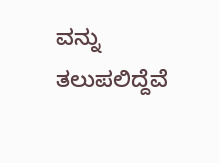ವನ್ನು ತಲುಪಲಿದ್ದೆವೆ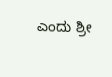ಎಂದು ಶ್ರೀ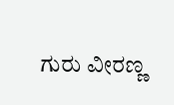ಗುರು ವೀರಣ್ಣ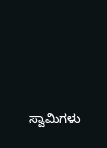ಸ್ವಾಮಿಗಳು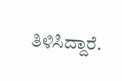ತಿಳಿಸಿದ್ದಾರೆ.